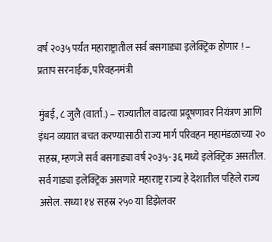वर्ष २०३५ पर्यंत महाराष्ट्रातील सर्व बसगाड्या इलेक्ट्रिक होणार ! – प्रताप सरनाईक, परिवहनमंत्री

मुंबई, ८ जुलै (वार्ता.) – राज्यातील वाढत्या प्रदूषणावर नियंत्रण आणि इंधन व्ययात बचत करण्यासाठी राज्य मार्ग परिवहन महामंडळाच्या २० सहस्र, म्हणजे सर्व बसगाड्या वर्ष २०३५-३६ मध्ये इलेक्ट्रिक असतील. सर्व गाड्या इलेक्ट्रिक असणारे महाराष्ट्र राज्य हे देशातील पहिले राज्य असेल. सध्या १४ सहस्र २५० या डिझेलवर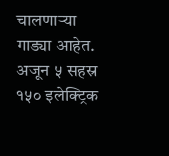चालणार्‍या गाड्या आहेत. अजून ५ सहस्र १५० इलेक्ट्रिक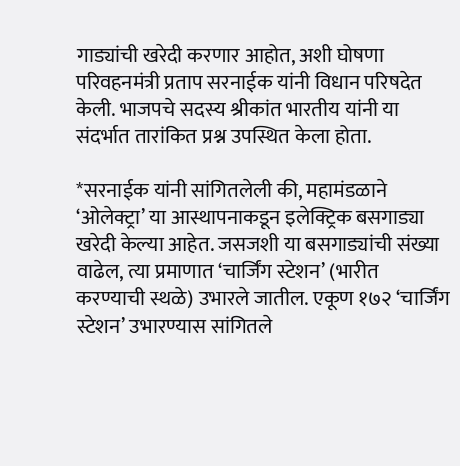गाड्यांची खरेदी करणार आहोत, अशी घोषणा परिवहनमंत्री प्रताप सरनाईक यांनी विधान परिषदेत केली. भाजपचे सदस्य श्रीकांत भारतीय यांनी या संदर्भात तारांकित प्रश्न उपस्थित केला होता.

*सरनाईक यांनी सांगितलेली की, महामंडळाने ‘ओलेक्ट्रा’ या आस्थापनाकडून इलेक्ट्रिक बसगाड्या खरेदी केल्या आहेत. जसजशी या बसगाड्यांची संख्या वाढेल, त्या प्रमाणात ‘चार्जिंग स्टेशन’ (भारीत करण्याची स्थळे) उभारले जातील. एकूण १७२ ‘चार्जिंग स्टेशन’ उभारण्यास सांगितले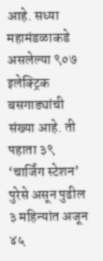आहे. सध्या महामंडळाकडे असलेल्या ९०७ इलेक्ट्रिक बसगाड्यांची संख्या आहे. ती पहाता ३९ ‘चार्जिंग स्टेशन’ पुरेसे असून पुढील ३ महिन्यांत अजून ४५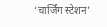‘चार्जिंग स्टेशन’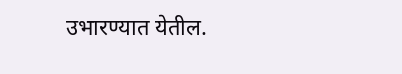उभारण्यात येतील.